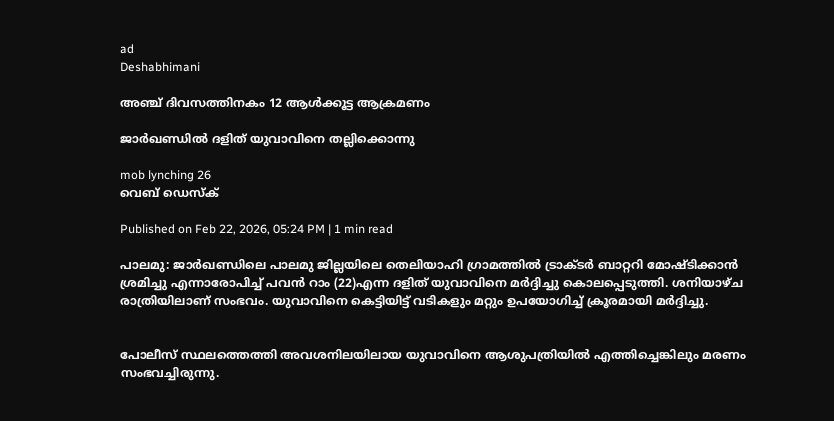ad
Deshabhimani

അഞ്ച് ദിവസത്തിനകം 12 ആൾക്കൂട്ട ആക്രമണം

ജാര്‍ഖണ്ഡിൽ ദളിത് യുവാവിനെ തല്ലിക്കൊന്നു

mob lynching 26
വെബ് ഡെസ്ക്

Published on Feb 22, 2026, 05:24 PM | 1 min read

പാലമു: ജാർഖണ്ഡിലെ പാലമു ജില്ലയിലെ തെലിയാഹി ഗ്രാമത്തിൽ ട്രാക്ടർ ബാറ്ററി മോഷ്ടിക്കാൻ ശ്രമിച്ചു എന്നാരോപിച്ച് പവൻ റാം (22)എന്ന ദളിത് യുവാവിനെ മർദ്ദിച്ചു കൊലപ്പെടുത്തി. ശനിയാഴ്ച രാത്രിയിലാണ് സംഭവം. യുവാവിനെ കെട്ടിയിട്ട് വടികളും മറ്റും ഉപയോഗിച്ച് ക്രൂരമായി മർദ്ദിച്ചു.


പോലീസ് സ്ഥലത്തെത്തി അവശനിലയിലായ യുവാവിനെ ആശുപത്രിയിൽ എത്തിച്ചെങ്കിലും മരണം സംഭവച്ചിരുന്നു.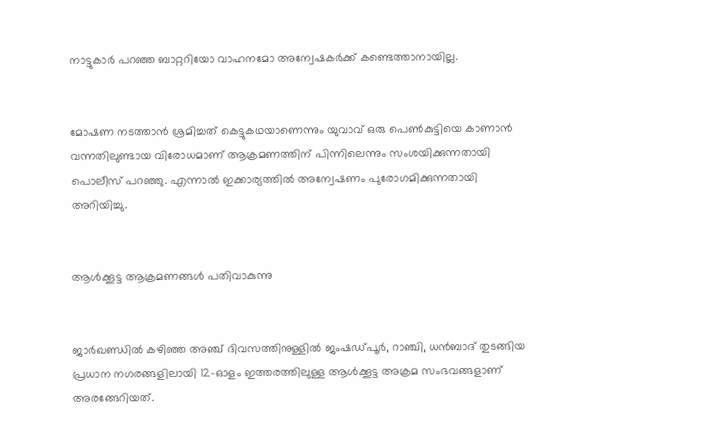നാട്ടുകാര്‍ പറഞ്ഞ ബാറ്ററിയോ വാഹനമോ അന്വേഷകര്‍ക്ക് കണ്ടെത്താനായില്ല.


മോഷണ നടത്താൻ ശ്രമിച്ചത് കെട്ടുകഥയാണെന്നും യുവാവ് ഒരു പെൺകുട്ടിയെ കാണാൻ വന്നതിലുണ്ടായ വിരോധമാണ് ആക്രമണത്തിന് പിന്നിലെന്നും സംശയിക്കുന്നതായി പൊലീസ് പറഞ്ഞു. എന്നാൽ ഇക്കാര്യത്തിൽ അന്വേഷണം പുരോഗമിക്കുന്നതായി അറിയിച്ചു.


ആൾക്കൂട്ട ആക്രമണങ്ങൾ പതിവാകുന്നു


ജാർഖണ്ഡിൽ കഴിഞ്ഞ അഞ്ച് ദിവസത്തിനുള്ളിൽ ജംഷഡ്‌പൂർ, റാഞ്ചി, ധൻബാദ് തുടങ്ങിയ പ്രധാന നഗരങ്ങളിലായി 12-ഓളം ഇത്തരത്തിലുള്ള ആൾക്കൂട്ട അക്രമ സംഭവങ്ങളാണ് അരങ്ങേറിയത്.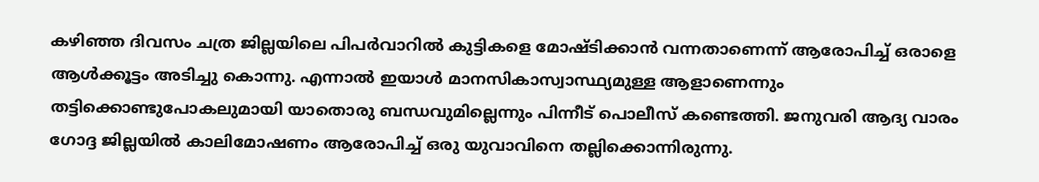കഴിഞ്ഞ ദിവസം ചത്ര ജില്ലയിലെ പിപർവാറിൽ കുട്ടികളെ മോഷ്ടിക്കാൻ വന്നതാണെന്ന് ആരോപിച്ച് ഒരാളെ ആൾക്കൂട്ടം അടിച്ചു കൊന്നു. എന്നാൽ ഇയാൾ മാനസികാസ്വാസ്ഥ്യമുള്ള ആളാണെന്നും തട്ടിക്കൊണ്ടുപോകലുമായി യാതൊരു ബന്ധവുമില്ലെന്നും പിന്നീട് പൊലീസ് കണ്ടെത്തി. ജനുവരി ആദ്യ വാരം ഗോദ്ദ ജില്ലയിൽ കാലിമോഷണം ആരോപിച്ച് ഒരു യുവാവിനെ തല്ലിക്കൊന്നിരുന്നു.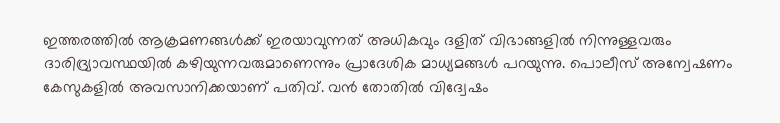ഇത്തരത്തിൽ ആക്രമണങ്ങൾക്ക് ഇരയാവുന്നത് അധികവും ദളിത് വിഭാങ്ങളിൽ നിന്നുള്ളവരും ദാരിദ്ര്യാവസ്ഥയിൽ കഴിയുന്നവരുമാണെന്നും പ്രാദേശിക മാധ്യമങ്ങൾ പറയുന്നു. പൊലീസ് അന്വേഷണം കേസുകളിൽ അവസാനിക്കയാണ് പതിവ്. വൻ തോതിൽ വിദ്വേഷം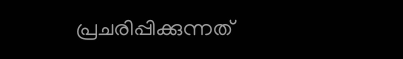പ്രചരിപ്പിക്കുന്നത്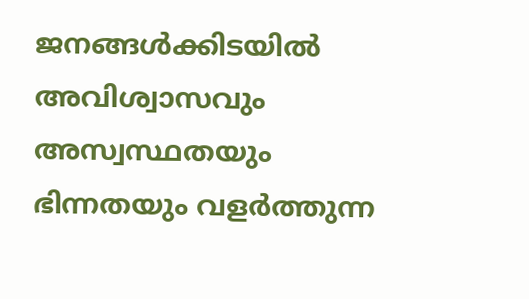ജനങ്ങൾക്കിടയിൽ അവിശ്വാസവും അസ്വസ്ഥതയും ഭിന്നതയും വളര്‍ത്തുന്ന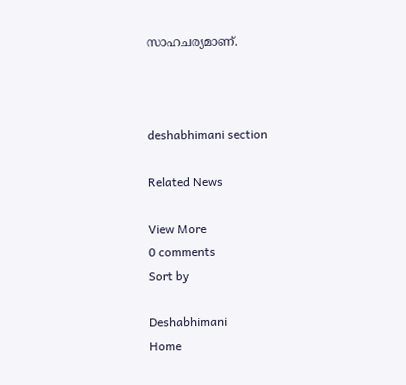സാഹചര്യമാണ്.



deshabhimani section

Related News

View More
0 comments
Sort by

Deshabhimani
Home